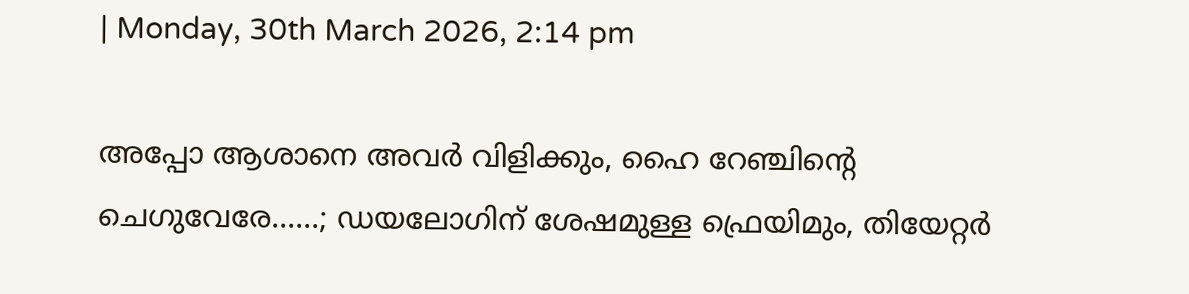| Monday, 30th March 2026, 2:14 pm

അപ്പോ ആശാനെ അവർ വിളിക്കും, ഹൈ റേഞ്ചിന്റെ ചെഗുവേരേ......; ഡയലോഗിന് ശേഷമുള്ള ഫ്രെയിമും, തിയേറ്റർ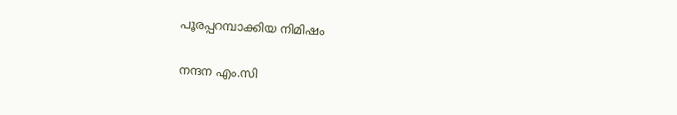പൂരപ്പറമ്പാക്കിയ നിമിഷം

നന്ദന എം.സി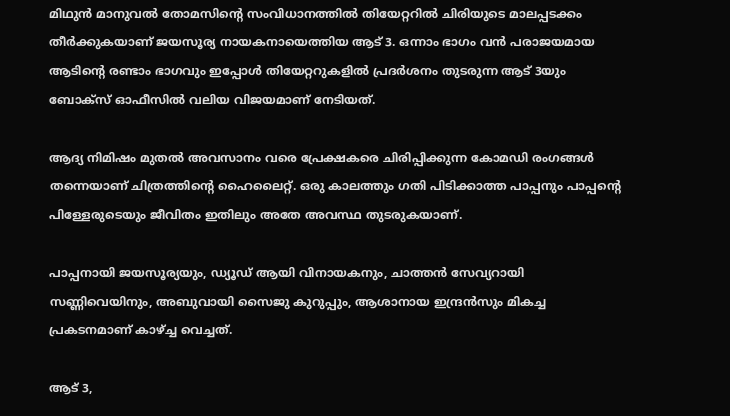മിഥുൻ മാനുവൽ തോമസിന്റെ സംവിധാനത്തിൽ തിയേറ്ററിൽ ചിരിയുടെ മാലപ്പടക്കം തീർക്കുകയാണ് ജയസൂര്യ നായകനായെത്തിയ ആട് 3. ഒന്നാം ഭാഗം വൻ പരാജയമായ ആടിന്റെ രണ്ടാം ഭാഗവും ഇപ്പോൾ തിയേറ്ററുകളിൽ പ്രദർശനം തുടരുന്ന ആട് 3യും ബോക്സ് ഓഫീസിൽ വലിയ വിജയമാണ് നേടിയത്.

ആദ്യ നിമിഷം മുതൽ അവസാനം വരെ പ്രേക്ഷകരെ ചിരിപ്പിക്കുന്ന കോമഡി രംഗങ്ങൾ തന്നെയാണ് ചിത്രത്തിന്റെ ഹൈലൈറ്റ്. ഒരു കാലത്തും ഗതി പിടിക്കാത്ത പാപ്പനും പാപ്പന്റെ പിള്ളേരുടെയും ജീവിതം ഇതിലും അതേ അവസ്ഥ തുടരുകയാണ്.

പാപ്പനായി ജയസൂര്യയും, ഡ്യൂഡ് ആയി വിനായകനും, ചാത്തൻ സേവ്യറായി സണ്ണിവെയിനും, അബുവായി സൈജു കുറുപ്പും, ആശാനായ ഇന്ദ്രൻസും മികച്ച പ്രകടനമാണ് കാഴ്ച്ച വെച്ചത്.

ആട് 3,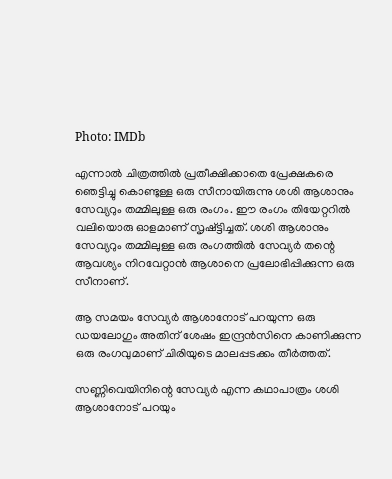Photo: IMDb

എന്നാൽ ചിത്രത്തിൽ പ്രതീക്ഷിക്കാതെ പ്രേക്ഷകരെ ഞെട്ടിച്ചു കൊണ്ടുള്ള ഒരു സീനായിരുന്നു ശശി ആശാനും സേവ്യറും തമ്മിലുള്ള ഒരു രംഗം. ഈ രംഗം തിയേറ്ററിൽ വലിയൊരു ഓളമാണ് സൃഷ്ട്ടിച്ചത്. ശശി ആശാനും സേവ്യറും തമ്മിലുള്ള ഒരു രംഗത്തിൽ സേവ്യർ തന്റെ ആവശ്യം നിറവേറ്റാൻ ആശാനെ പ്രലോഭിപ്പിക്കുന്ന ഒരു സീനാണ്.

ആ സമയം സേവ്യർ ആശാനോട് പറയുന്ന ഒരു ഡയലോഗും അതിന് ശേഷം ഇന്ദ്രൻസിനെ കാണിക്കുന്ന ഒരു രംഗവുമാണ് ചിരിയുടെ മാലപ്പടക്കം തീർത്തത്.

സണ്ണിവെയിനിന്റെ സേവ്യർ എന്ന കഥാപാത്രം ശശി ആശാനോട് പറയും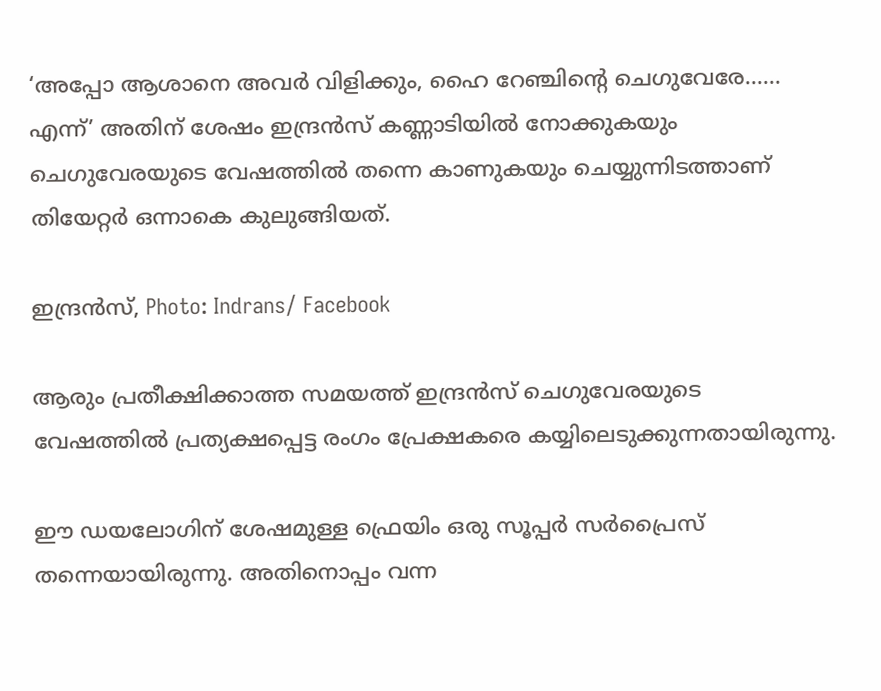‘അപ്പോ ആശാനെ അവർ വിളിക്കും, ഹൈ റേഞ്ചിന്റെ ചെഗുവേരേ…… എന്ന്’ അതിന് ശേഷം ഇന്ദ്രൻസ് കണ്ണാടിയിൽ നോക്കുകയും ചെഗുവേരയുടെ വേഷത്തിൽ തന്നെ കാണുകയും ചെയ്യുന്നിടത്താണ് തിയേറ്റർ ഒന്നാകെ കുലുങ്ങിയത്.

ഇന്ദ്രൻസ്, Photo: Indrans/ Facebook

ആരും പ്രതീക്ഷിക്കാത്ത സമയത്ത് ഇന്ദ്രൻസ് ചെഗുവേരയുടെ വേഷത്തിൽ പ്രത്യക്ഷപ്പെട്ട രംഗം പ്രേക്ഷകരെ കയ്യിലെടുക്കുന്നതായിരുന്നു.

ഈ ഡയലോഗിന് ശേഷമുള്ള ഫ്രെയിം ഒരു സൂപ്പർ സർപ്രൈസ് തന്നെയായിരുന്നു. അതിനൊപ്പം വന്ന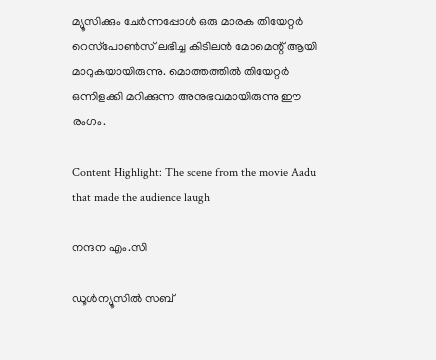മ്യൂസിക്കും ചേർന്നപ്പോൾ ഒരു മാരക തിയേറ്റർ റെസ്‌പോൺസ് ലഭിച്ച കിടിലൻ മോമെന്റ് ആയി മാറുകയായിരുന്നു. മൊത്തത്തിൽ തിയേറ്റർ ഒന്നിളക്കി മറിക്കുന്ന അനുഭവമായിരുന്നു ഈ രംഗം.

Content Highlight: The scene from the movie Aadu that made the audience laugh

നന്ദന എം.സി

ഡൂള്‍ന്യൂസില്‍ സബ്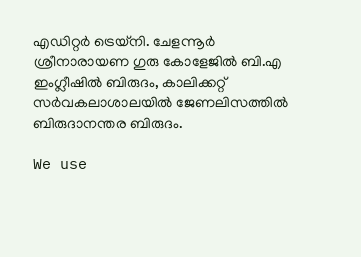എഡിറ്റര്‍ ട്രെയ്‌നി. ചേളന്നൂര്‍ ശ്രീനാരായണ ഗുരു കോളേജില്‍ ബി.എ ഇംഗ്ലീഷില്‍ ബിരുദം, കാലിക്കറ്റ് സര്‍വകലാശാലയില്‍ ജേണലിസത്തില്‍ ബിരുദാനന്തര ബിരുദം.

We use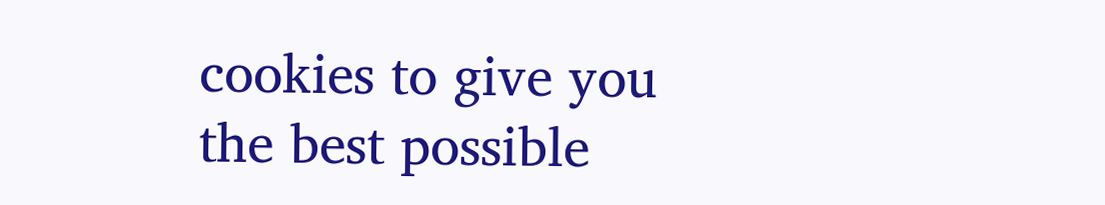cookies to give you the best possible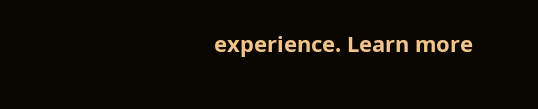experience. Learn more